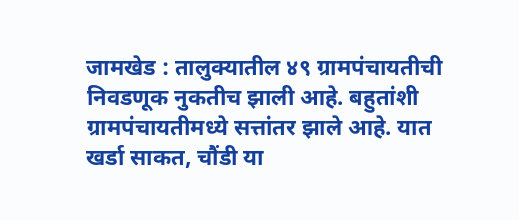जामखेड : तालुक्यातील ४९ ग्रामपंचायतीची निवडणूक नुकतीच झाली आहे. बहुतांशी ग्रामपंचायतीमध्ये सत्तांतर झाले आहे. यात खर्डा साकत, चौंडी या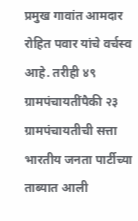प्रमुख गावांत आमदार रोहित पवार यांचे वर्चस्व आहे. तरीही ४९ ग्रामपंचायतींपैकी २३ ग्रामपंचायतीची सत्ता भारतीय जनता पार्टीच्या ताब्यात आली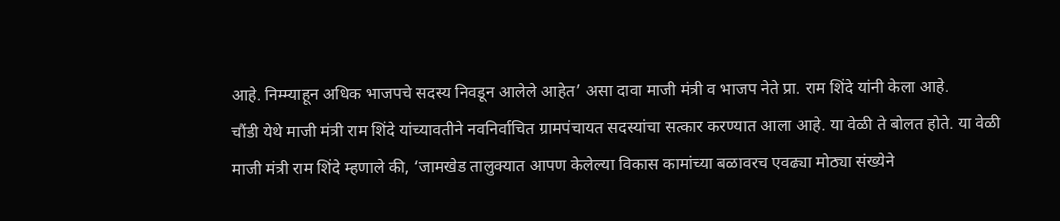आहे. निम्म्याहून अधिक भाजपचे सदस्य निवडून आलेले आहेत’ असा दावा माजी मंत्री व भाजप नेते प्रा. राम शिंदे यांनी केला आहे.
चौंडी येथे माजी मंत्री राम शिंदे यांच्यावतीने नवनिर्वाचित ग्रामपंचायत सदस्यांचा सत्कार करण्यात आला आहे. या वेळी ते बोलत होते. या वेळी माजी मंत्री राम शिंदे म्हणाले की, ‘जामखेड तालुक्यात आपण केलेल्या विकास कामांच्या बळावरच एवढ्या मोठ्या संख्येने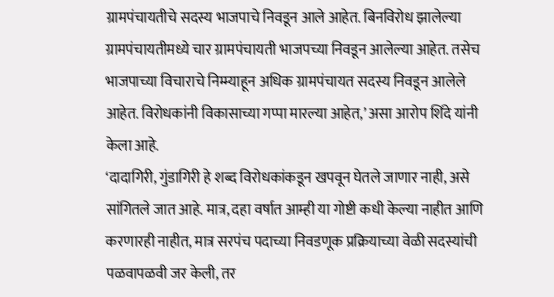ग्रामपंचायतीचे सदस्य भाजपाचे निवडून आले आहेत. बिनविरोध झालेल्या ग्रामपंचायतीमध्ये चार ग्रामपंचायती भाजपच्या निवडून आलेल्या आहेत. तसेच भाजपाच्या विचाराचे निम्म्याहून अधिक ग्रामपंचायत सदस्य निवडून आलेले आहेत. विरोधकांनी विकासाच्या गप्पा मारल्या आहेत,’ असा आरोप शिंदे यांनी केला आहे.
‘दादागिरी, गुंडागिरी हे शब्द विरोधकांकडून खपवून घेतले जाणार नाही, असे सांगितले जात आहे. मात्र, दहा वर्षात आम्ही या गोष्टी कधी केल्या नाहीत आणि करणारही नाहीत, मात्र सरपंच पदाच्या निवडणूक प्रक्रियाच्या वेळी सदस्यांची पळवापळवी जर केली, तर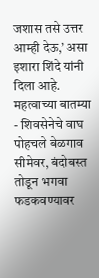जशास तसे उत्तर आम्ही देऊ,’ असा इशारा शिंदे यांनी दिला आहे.
महत्वाच्या बातम्या
- शिवसेनेचे वाघ पोहचले बेळगाव सीमेवर, बंदोबस्त तोडून भगवा फडकवण्यावर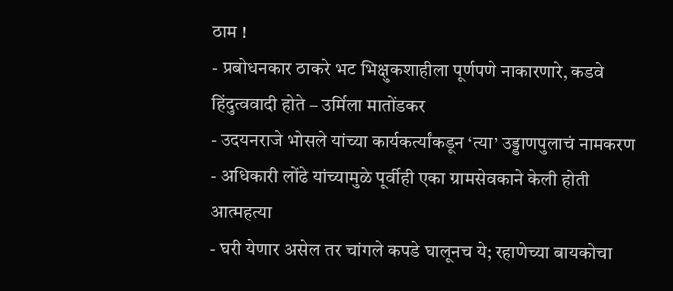ठाम !
- प्रबोधनकार ठाकरे भट भिक्षुकशाहीला पूर्णपणे नाकारणारे, कडवे हिंदुत्ववादी होते – उर्मिला मातोंडकर
- उदयनराजे भोसले यांच्या कार्यकर्त्यांकडून ‘त्या’ उड्डाणपुलाचं नामकरण
- अधिकारी लोंढे यांच्यामुळे पूर्वीही एका ग्रामसेवकाने केली होती आत्महत्या
- घरी येणार असेल तर चांगले कपडे घालूनच ये; रहाणेच्या बायकोचा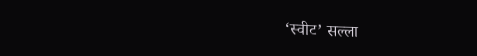‘स्वीट’ सल्ला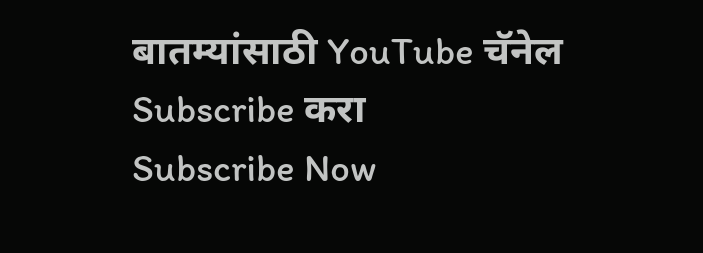बातम्यांसाठी YouTube चॅनेल Subscribe करा
Subscribe Now